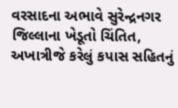વરસાદના અભાવે સુરેન્દ્રનગર જિલ્લાના ખેડૂતો ચિંતિત, અખાત્રીજે કરેલું કપાસ સહિતનું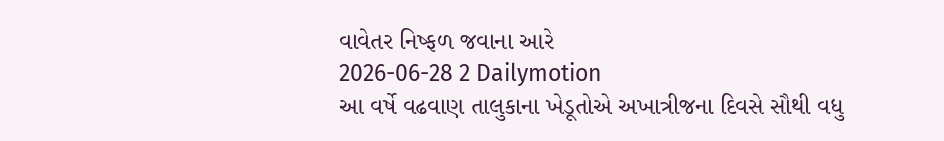વાવેતર નિષ્ફળ જવાના આરે
2026-06-28 2 Dailymotion
આ વર્ષે વઢવાણ તાલુકાના ખેડૂતોએ અખાત્રીજના દિવસે સૌથી વધુ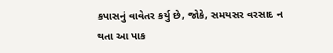કપાસનું વાવેતર કર્યુ છે, જોકે, સમયસર વરસાદ ન થતા આ પાક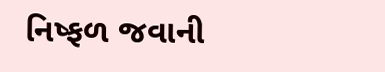નિષ્ફળ જવાની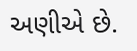અણીએ છે.